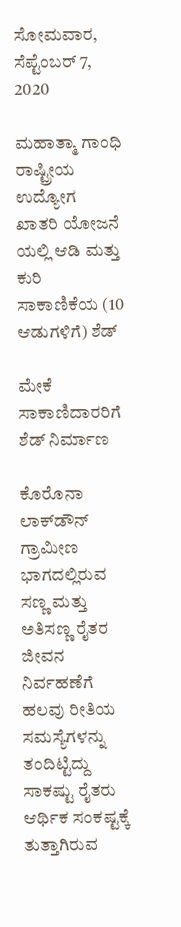ಸೋಮವಾರ, ಸೆಪ್ಟೆಂಬರ್ 7, 2020

ಮಹಾತ್ಮಾ ಗಾಂಧಿ ರಾಷ್ಟ್ರೀಯ ಉದ್ಯೋಗ ಖಾತರಿ ಯೋಜನೆ ಯಲ್ಲಿ ಆಡಿ ಮತ್ತು ಕುರಿ ಸಾಕಾಣಿಕೆಯ (10 ಆಡುಗಳಿಗೆ) ಶೆಡ್

ಮೇಕೆ ಸಾಕಾಣಿದಾರರಿಗೆ ಶೆಡ್‌ ನಿರ್ಮಾಣ

ಕೊರೊನಾ ಲಾಕ್‌ಡೌನ್‌ ಗ್ರಾಮೀಣ ಭಾಗದಲ್ಲಿರುವ ಸಣ್ಣ ಮತ್ತು ಅತಿಸಣ್ಣ ರೈತರ ಜೀವನ ನಿರ್ವಹಣೆಗೆ ಹಲವು ರೀತಿಯ ಸಮಸ್ಯೆಗಳನ್ನು ತಂದಿಟ್ಟಿದ್ದು ಸಾಕಷ್ಟು ರೈತರು ಆರ್ಥಿಕ ಸಂಕಷ್ಟಕ್ಕೆ ತುತ್ತಾಗಿರುವ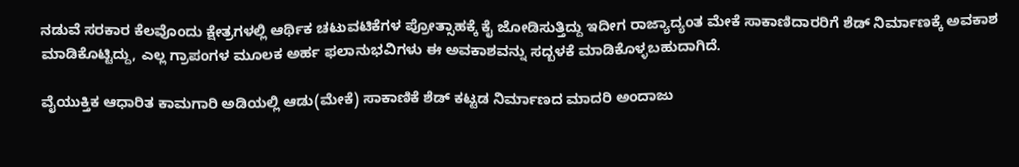ನಡುವೆ ಸರಕಾರ ಕೆಲವೊಂದು ಕ್ಷೇತ್ರಗಳಲ್ಲಿ ಆರ್ಥಿಕ ಚಟುವಟಿಕೆಗಳ ಪ್ರೋತ್ಸಾಹಕ್ಕೆ ಕೈ ಜೋಡಿಸುತ್ತಿದ್ದು ಇದೀಗ ರಾಜ್ಯಾದ್ಯಂತ ಮೇಕೆ ಸಾಕಾಣಿದಾರರಿಗೆ ಶೆಡ್‌ ನಿರ್ಮಾಣಕ್ಕೆ ಅವಕಾಶ ಮಾಡಿಕೊಟ್ಟಿದ್ದು, ಎಲ್ಲ ಗ್ರಾಪಂಗಳ ಮೂಲಕ ಅರ್ಹ ಫಲಾನುಭವಿಗಳು ಈ ಅವಕಾಶವನ್ನು ಸದ್ಬಳಕೆ ಮಾಡಿಕೊಳ್ಳಬಹುದಾಗಿದೆ.

ವೈಯುಕ್ತಿಕ ಆಧಾರಿತ ಕಾಮಗಾರಿ ಅಡಿಯಲ್ಲಿ ಆಡು(ಮೇಕೆ) ಸಾಕಾಣಿಕೆ ಶೆಡ್‌ ಕಟ್ಟಡ ನಿರ್ಮಾಣದ ಮಾದರಿ ಅಂದಾಜು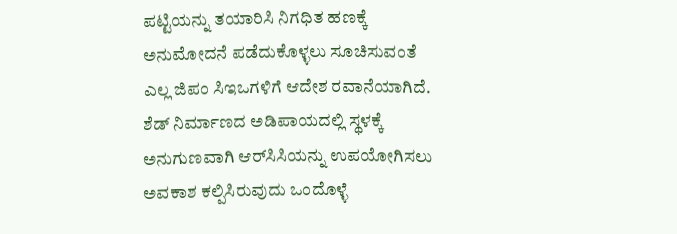ಪಟ್ಟಿಯನ್ನು ತಯಾರಿಸಿ ನಿಗಧಿತ ಹಣಕ್ಕೆ ಅನುಮೋದನೆ ಪಡೆದುಕೊಳ್ಳಲು ಸೂಚಿಸುವಂತೆ ಎಲ್ಲ ಜಿಪಂ ಸಿಇಒಗಳಿಗೆ ಆದೇಶ ರವಾನೆಯಾಗಿದೆ. ಶೆಡ್‌ ನಿರ್ಮಾಣದ ಅಡಿಪಾಯದಲ್ಲಿ ಸ್ಥಳಕ್ಕೆ ಅನುಗುಣವಾಗಿ ಆರ್‌ಸಿಸಿಯನ್ನು ಉಪಯೋಗಿಸಲು ಅವಕಾಶ ಕಲ್ಪಿಸಿರುವುದು ಒಂದೊಳ್ಳೆ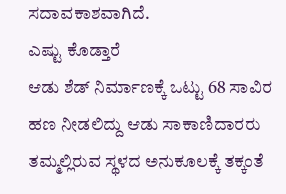ಸದಾವಕಾಶವಾಗಿದೆ.
ಎಷ್ಟು ಕೊಡ್ತಾರೆ
ಆಡು ಶೆಡ್‌ ನಿರ್ಮಾಣಕ್ಕೆ ಒಟ್ಟು 68 ಸಾವಿರ ಹಣ ನೀಡಲಿದ್ದು ಆಡು ಸಾಕಾಣಿದಾರರು ತಮ್ಮಲ್ಲಿರುವ ಸ್ಥಳದ ಅನುಕೂಲಕ್ಕೆ ತಕ್ಕಂತೆ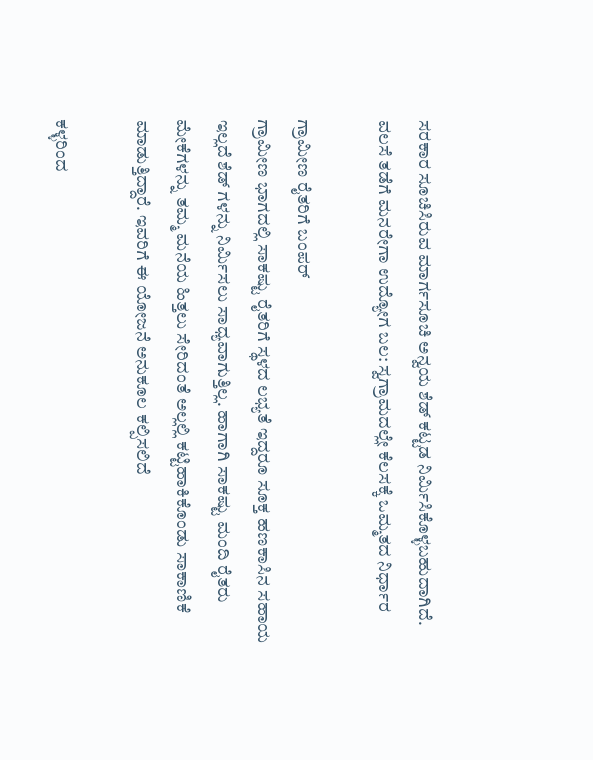ಸರಕಾರ ಸೂಚಿಸಿರುವ ಮಾರ್ಗಸೂಚಿ ಅನ್ವಯ ಶೆಡ್‌ ಕಟ್ಟಡ ನಿರ್ಮಿಸಿಕೊಳ್ಳಬಹುದಾಗಿದೆ.
ವಲಸೆ ತಡೆಗೆ ಮನರೇಗಾ ಉದ್ಯೋಗ ಬಲ: ಸ್ವಗ್ರಾಮದಲ್ಲೇ ಕೆಲಸಕ್ಕೆ ಒಮ್ಮತದ ನಿರ್ಧಾರ

ಗ್ರಾಮೀಣ ರೈತರಿಗೆ ಬಂಪರ್‌
ಗ್ರಾಮೀಣ ಭಾಗದಲ್ಲಿ ಸಾಕಷ್ಟು ರೈತರಿಗೆ ಸ್ಥಳದ ಲಭ್ಯತೆ ಇದ್ದರೂ ಸೂಕ್ತ ಹಣಕಾಸಿನ ಸಹಾಯ ಇಲ್ಲದೆ ಶೆಡ್‌ ಗಳನ್ನು ನಿರ್ಮಿಸಲು ಸಾಧ್ಯವಾಗುತ್ತಿಲ್ಲ. ಹಾಗಾಗಿ ಸಾಕಷ್ಟು ಮಂದಿ ರೈತರು ಮೇಕೆಗಳನ್ನು ತಮ್ಮ ಮನೆಯ ಹಿತ್ತಲು ಸೇರಿದಂತೆ ಅಲ್ಲಲ್ಲಿ ಕಟ್ಟಿಹಾಕಿಕೊಂಡು ಸಾಕಾಣಿಕೆ ಮಾಡುತ್ತಿದ್ದಾರೆ. ಇವರಿಗೆ ಈ ಯೋಜನೆ ಅನುಕೂಲ ಕಲ್ಪಿಸಲಿದೆ

ಕಳ್ಳರಿಂದ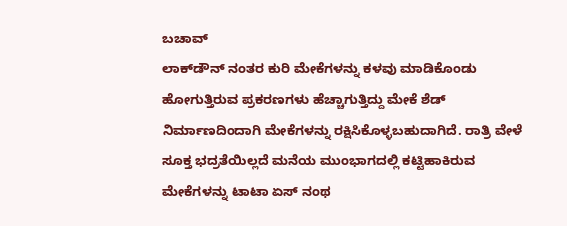ಬಚಾವ್‌
ಲಾಕ್‌ಡೌನ್‌ ನಂತರ ಕುರಿ ಮೇಕೆಗಳನ್ನು ಕಳವು ಮಾಡಿಕೊಂಡು ಹೋಗುತ್ತಿರುವ ಪ್ರಕರಣಗಳು ಹೆಚ್ಚಾಗುತ್ತಿದ್ದು ಮೇಕೆ ಶೆಡ್‌ ನಿರ್ಮಾಣದಿಂದಾಗಿ ಮೇಕೆಗಳನ್ನು ರಕ್ಷಿಸಿಕೊಳ್ಳಬಹುದಾಗಿದೆ. ರಾತ್ರಿ ವೇಳೆ ಸೂಕ್ತ ಭದ್ರತೆಯಿಲ್ಲದೆ ಮನೆಯ ಮುಂಭಾಗದಲ್ಲಿ ಕಟ್ಟಿಹಾಕಿರುವ ಮೇಕೆಗಳನ್ನು ಟಾಟಾ ಏಸ್‌ ನಂಥ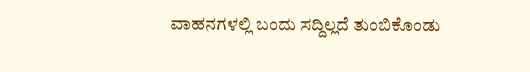ವಾಹನಗಳಲ್ಲಿ ಬಂದು ಸದ್ದಿಲ್ಲದೆ ತುಂಬಿಕೊಂಡು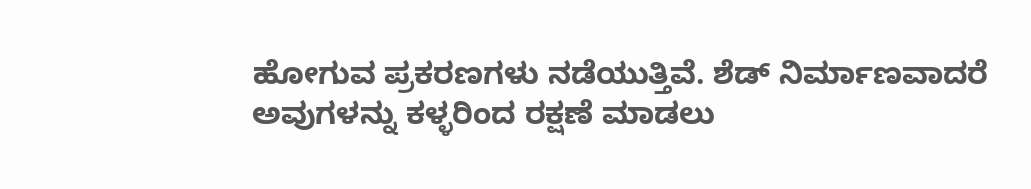ಹೋಗುವ ಪ್ರಕರಣಗಳು ನಡೆಯುತ್ತಿವೆ. ಶೆಡ್‌ ನಿರ್ಮಾಣವಾದರೆ ಅವುಗಳನ್ನು ಕಳ್ಳರಿಂದ ರಕ್ಷಣೆ ಮಾಡಲು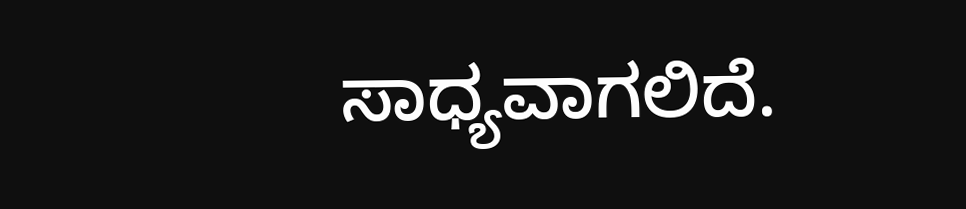ಸಾಧ್ಯವಾಗಲಿದೆ.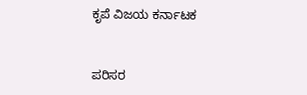ಕೃಪೆ ವಿಜಯ ಕರ್ನಾಟಕ


ಪರಿಸರ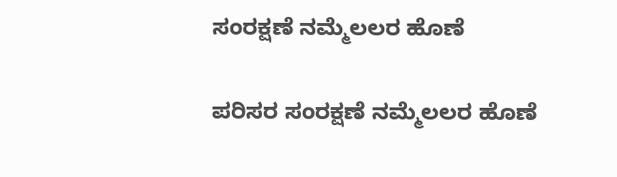ಸಂರಕ್ಷಣೆ ನಮ್ಮೆಲಲರ ಹೊಣೆ

ಪರಿಸರ ಸಂರಕ್ಷಣೆ ನಮ್ಮೆಲಲರ ಹೊಣೆ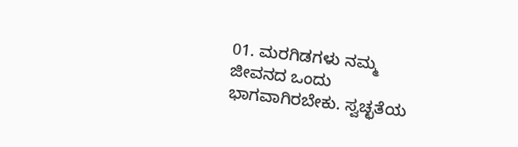01. ಮರಗಿಡಗಳು ನಮ್ಮ ಜೀವನದ ಒಂದು ಭಾಗವಾಗಿರಬೇಕು. ಸ್ವಚ್ಛತೆಯ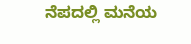ನೆಪದಲ್ಲಿ ಮನೆಯ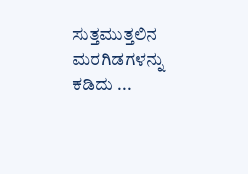ಸುತ್ತಮುತ್ತಲಿನ ಮರಗಿಡಗಳನ್ನು ಕಡಿದು ...